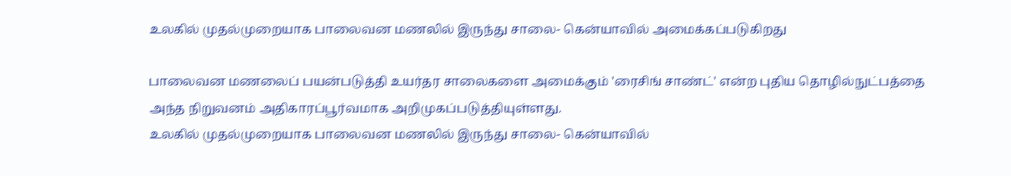உலகில் முதல்முறையாக பாலைவன மணலில் இருந்து சாலை- கென்யாவில் அமைக்கப்படுகிறது

பாலைவன மணலைப் பயன்படுத்தி உயர்தர சாலைகளை அமைக்கும் 'ரைசிங் சாண்ட்' என்ற புதிய தொழில்நுட்பத்தை அந்த நிறுவனம் அதிகாரப்பூர்வமாக அறிமுகப்படுத்தியுள்ளது.
உலகில் முதல்முறையாக பாலைவன மணலில் இருந்து சாலை- கென்யாவில்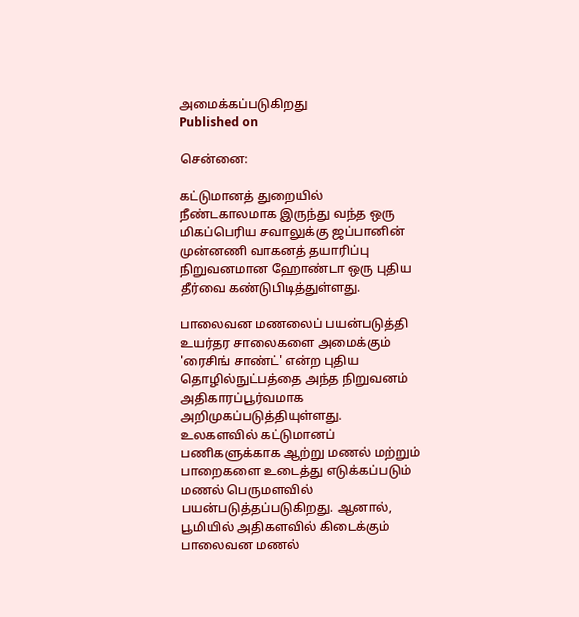அமைக்கப்படுகிறது
Published on

சென்னை:

கட்டுமானத் துறையில் நீண்டகாலமாக இருந்து வந்த ஒரு மிகப்பெரிய சவாலுக்கு ஜப்பானின் முன்னணி வாகனத் தயாரிப்பு நிறுவனமான ஹோண்டா ஒரு புதிய தீர்வை கண்டுபிடித்துள்ளது.

பாலைவன மணலைப் பயன்படுத்தி உயர்தர சாலைகளை அமைக்கும் 'ரைசிங் சாண்ட்' என்ற புதிய தொழில்நுட்பத்தை அந்த நிறுவனம் அதிகாரப்பூர்வமாக அறிமுகப்படுத்தியுள்ளது. உலகளவில் கட்டுமானப் பணிகளுக்காக ஆற்று மணல் மற்றும் பாறைகளை உடைத்து எடுக்கப்படும் மணல் பெருமளவில் பயன்படுத்தப்படுகிறது. ஆனால், பூமியில் அதிகளவில் கிடைக்கும் பாலைவன மணல்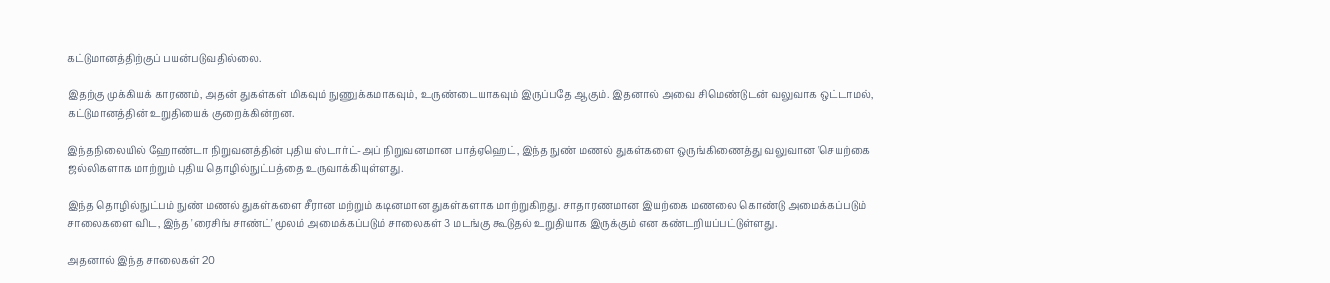கட்டுமானத்திற்குப் பயன்படுவதில்லை.

இதற்கு முக்கியக் காரணம், அதன் துகள்கள் மிகவும் நுணுக்கமாகவும், உருண்டையாகவும் இருப்பதே ஆகும். இதனால் அவை சிமெண்டுடன் வலுவாக ஒட்டாமல், கட்டுமானத்தின் உறுதியைக் குறைக்கின்றன.

இந்தநிலையில் ஹோண்டா நிறுவனத்தின் புதிய ஸ்டார்ட்-அப் நிறுவனமான பாத்ஏஹெட், இந்த நுண் மணல் துகள்களை ஒருங்கிணைத்து வலுவான 'செயற்கை ஜல்லிகளாக மாற்றும் புதிய தொழில்நுட்பத்தை உருவாக்கியுள்ளது.

இந்த தொழில்நுட்பம் நுண் மணல் துகள்களை சீரான மற்றும் கடினமான துகள்களாக மாற்றுகிறது. சாதாரணமான இயற்கை மணலை கொண்டு அமைக்கப்படும் சாலைகளை விட, இந்த 'ரைசிங் சாண்ட்' மூலம் அமைக்கப்படும் சாலைகள் 3 மடங்கு கூடுதல் உறுதியாக இருக்கும் என கண்டறியப்பட்டுள்ளது.

அதனால் இந்த சாலைகள் 20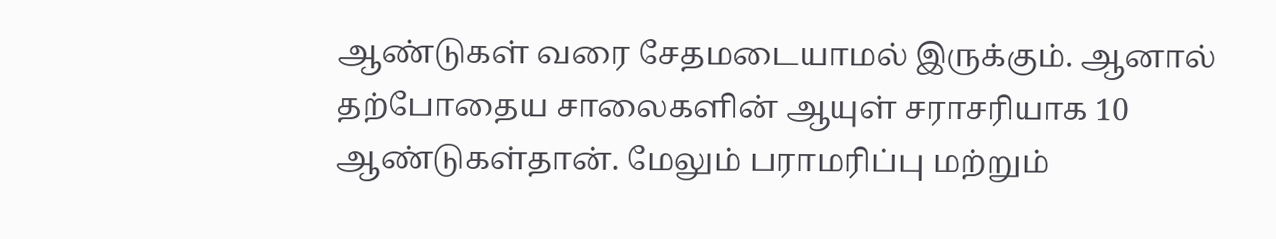ஆண்டுகள் வரை சேதமடையாமல் இருக்கும். ஆனால் தற்போதைய சாலைகளின் ஆயுள் சராசரியாக 10 ஆண்டுகள்தான். மேலும் பராமரிப்பு மற்றும்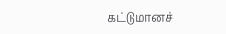கட்டுமானச்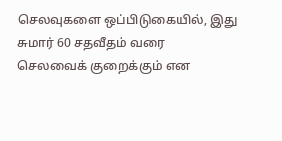செலவுகளை ஒப்பிடுகையில், இது சுமார் 60 சதவீதம் வரை செலவைக் குறைக்கும் என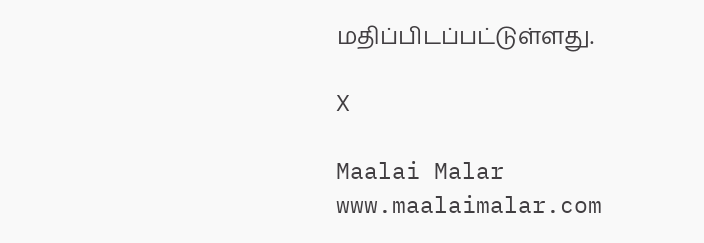மதிப்பிடப்பட்டுள்ளது.

X

Maalai Malar
www.maalaimalar.com